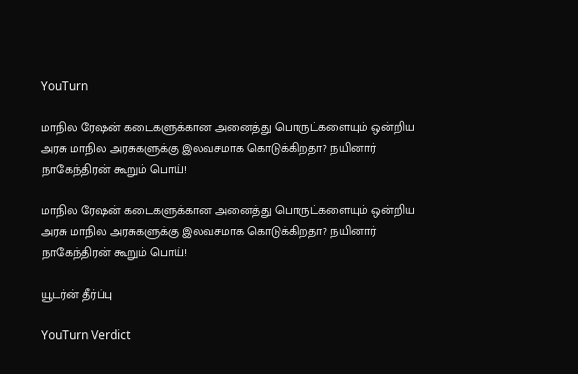YouTurn

மாநில ரேஷன் கடைகளுக்கான அனைத்து பொருட்களையும் ஒன்றிய அரசு மாநில அரசுகளுக்கு இலவசமாக கொடுக்கிறதா? நயினார் நாகேந்திரன் கூறும் பொய்!

மாநில ரேஷன் கடைகளுக்கான அனைத்து பொருட்களையும் ஒன்றிய அரசு மாநில அரசுகளுக்கு இலவசமாக கொடுக்கிறதா? நயினார் நாகேந்திரன் கூறும் பொய்!

யூடர்ன் தீர்ப்பு

YouTurn Verdict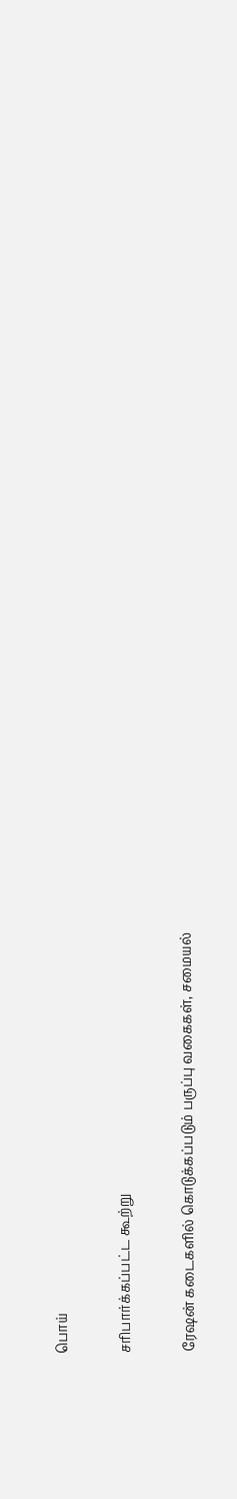பொய்

சரிபார்க்கப்பட்ட கூற்று

ரேஷன் கடைகளில் கொடுக்கப்படும் பருப்பு வகைகள், சமையல்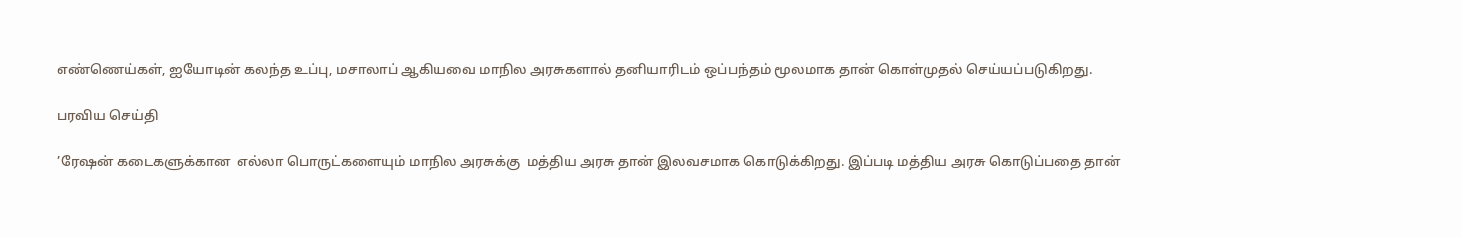எண்ணெய்கள், ஐயோடின் கலந்த உப்பு, மசாலாப் ஆகியவை மாநில அரசுகளால் தனியாரிடம் ஒப்பந்தம் மூலமாக தான் கொள்முதல் செய்யப்படுகிறது.

பரவிய செய்தி

’ரேஷன் கடைகளுக்கான  எல்லா பொருட்களையும் மாநில அரசுக்கு  மத்திய அரசு தான் இலவசமாக கொடுக்கிறது. இப்படி மத்திய அரசு கொடுப்பதை தான்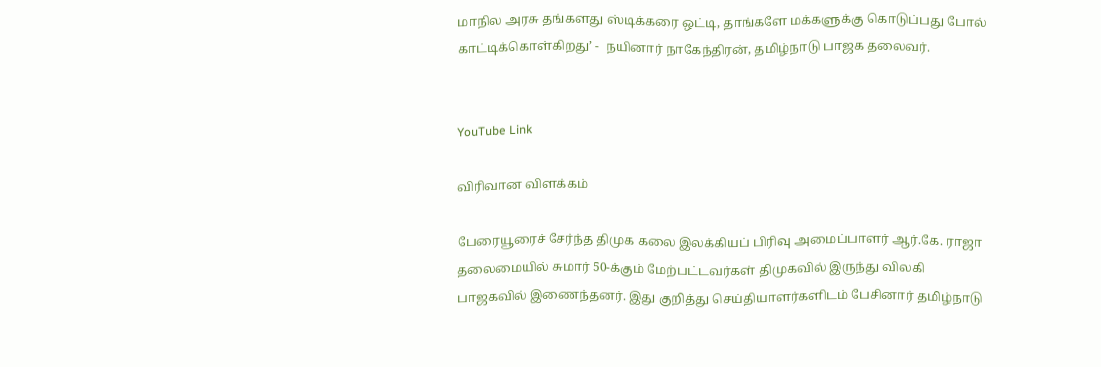மாநில அரசு தங்களது ஸ்டிக்கரை ஒட்டி, தாங்களே மக்களுக்கு கொடுப்பது போல் காட்டிக்கொள்கிறது’ -  நயினார் நாகேந்திரன், தமிழ்நாடு பாஜக தலைவர்.


YouTube Link

விரிவான விளக்கம்

பேரையூரைச் சேர்ந்த திமுக கலை இலக்கியப் பிரிவு அமைப்பாளர் ஆர்.கே. ராஜா தலைமையில் சுமார் 50-க்கும் மேற்பட்டவர்கள் திமுகவில் இருந்து விலகி பாஜகவில் இணைந்தனர். இது குறித்து செய்தியாளர்களிடம் பேசினார் தமிழ்நாடு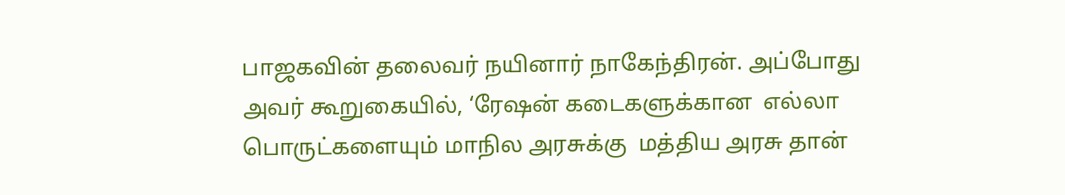பாஜகவின் தலைவர் நயினார் நாகேந்திரன். அப்போது அவர் கூறுகையில், ‘ரேஷன் கடைகளுக்கான  எல்லா பொருட்களையும் மாநில அரசுக்கு  மத்திய அரசு தான்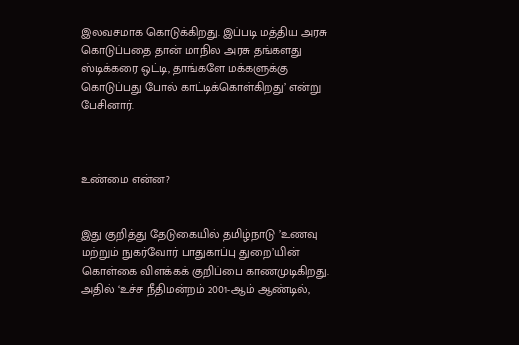இலவசமாக கொடுக்கிறது. இப்படி மத்திய அரசு கொடுப்பதை தான் மாநில அரசு தங்களது ஸ்டிக்கரை ஒட்டி, தாங்களே மக்களுக்கு கொடுப்பது போல் காட்டிக்கொள்கிறது’ என்று பேசினார்.



உண்மை என்ன?


இது குறித்து தேடுகையில் தமிழ்நாடு ’உணவு மற்றும் நுகர்வோர் பாதுகாப்பு துறை’யின் கொள்கை விளக்கக் குறிப்பை காணமுடிகிறது. அதில் ‘உச்ச நீதிமன்றம் 2001-ஆம் ஆண்டில்,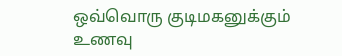ஒவ்வொரு குடிமகனுக்கும் உணவு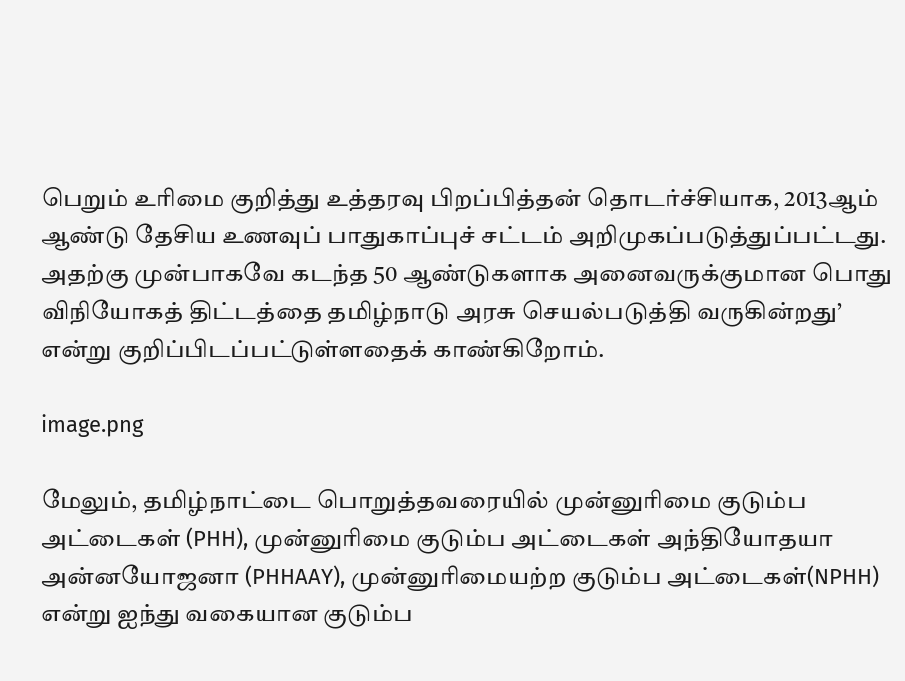பெறும் உரிமை குறித்து உத்தரவு பிறப்பித்தன் தொடர்ச்சியாக, 2013ஆம் ஆண்டு தேசிய உணவுப் பாதுகாப்புச் சட்டம் அறிமுகப்படுத்துப்பட்டது. அதற்கு முன்பாகவே கடந்த 50 ஆண்டுகளாக அனைவருக்குமான பொது விநியோகத் திட்டத்தை தமிழ்நாடு அரசு செயல்படுத்தி வருகின்றது’ என்று குறிப்பிடப்பட்டுள்ளதைக் காண்கிறோம்.

image.png

மேலும், தமிழ்நாட்டை பொறுத்தவரையில் முன்னுரிமை குடும்ப அட்டைகள் (PHH), முன்னுரிமை குடும்ப அட்டைகள் அந்தியோதயா அன்னயோஜனா (PHHAAY), முன்னுரிமையற்ற குடும்ப அட்டைகள்(NPHH) என்று ஐந்து வகையான குடும்ப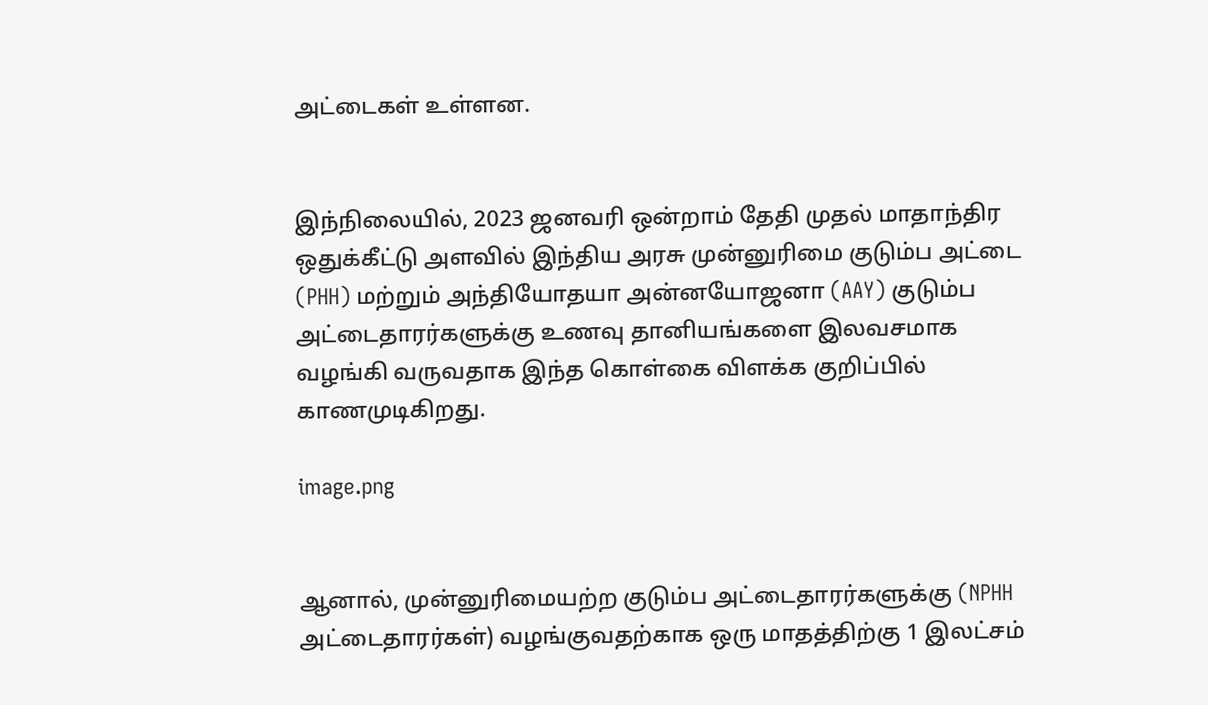அட்டைகள் உள்ளன.


இந்நிலையில், 2023 ஜனவரி ஒன்றாம் தேதி முதல் மாதாந்திர ஒதுக்கீட்டு அளவில் இந்திய அரசு முன்னுரிமை குடும்ப அட்டை (PHH) மற்றும் அந்தியோதயா அன்னயோஜனா (AAY) குடும்ப அட்டைதாரர்களுக்கு உணவு தானியங்களை இலவசமாக வழங்கி வருவதாக இந்த கொள்கை விளக்க குறிப்பில் காணமுடிகிறது.

image.png


ஆனால், முன்னுரிமையற்ற குடும்ப அட்டைதாரர்களுக்கு (NPHH அட்டைதாரர்கள்) வழங்குவதற்காக ஒரு மாதத்திற்கு 1 இலட்சம்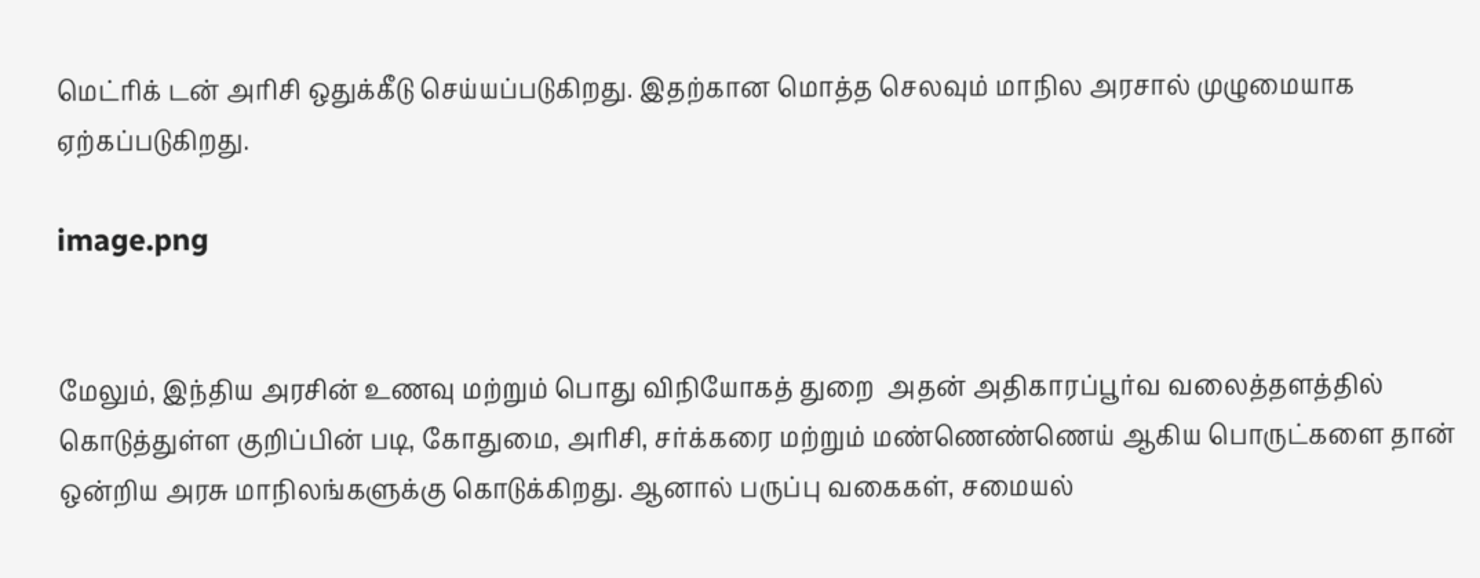மெட்ரிக் டன் அரிசி ஒதுக்கீடு செய்யப்படுகிறது. இதற்கான மொத்த செலவும் மாநில அரசால் முழுமையாக ஏற்கப்படுகிறது.

image.png


மேலும், இந்திய அரசின் உணவு மற்றும் பொது விநியோகத் துறை  அதன் அதிகாரப்பூர்வ வலைத்தளத்தில் கொடுத்துள்ள குறிப்பின் படி, கோதுமை, அரிசி, சர்க்கரை மற்றும் மண்ணெண்ணெய் ஆகிய பொருட்களை தான் ஒன்றிய அரசு மாநிலங்களுக்கு கொடுக்கிறது. ஆனால் பருப்பு வகைகள், சமையல்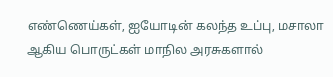எண்ணெய்கள், ஐயோடின் கலந்த உப்பு, மசாலா ஆகிய பொருட்கள் மாநில அரசுகளால்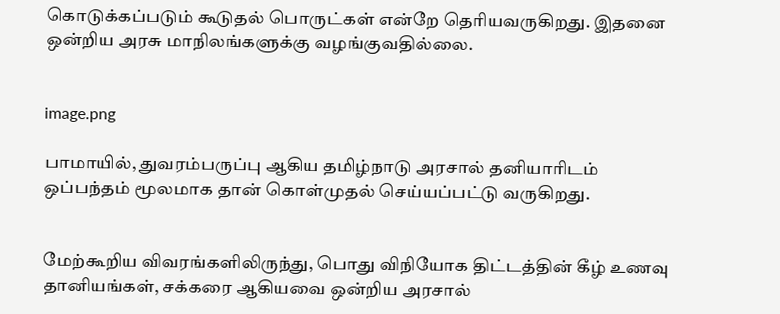கொடுக்கப்படும் கூடுதல் பொருட்கள் என்றே தெரியவருகிறது. இதனை ஒன்றிய அரசு மாநிலங்களுக்கு வழங்குவதில்லை.


image.png

பாமாயில், துவரம்பருப்பு ஆகிய தமிழ்நாடு அரசால் தனியாரிடம் ஒப்பந்தம் மூலமாக தான் கொள்முதல் செய்யப்பட்டு வருகிறது.


மேற்கூறிய விவரங்களிலிருந்து, பொது விநியோக திட்டத்தின் கீழ் உணவு தானியங்கள், சக்கரை ஆகியவை ஒன்றிய அரசால்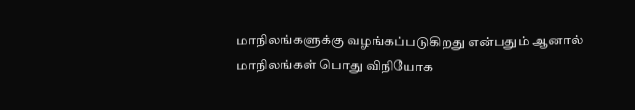மாநிலங்களுக்கு வழங்கப்படுகிறது என்பதும் ஆனால் மாநிலங்கள் பொது விநியோக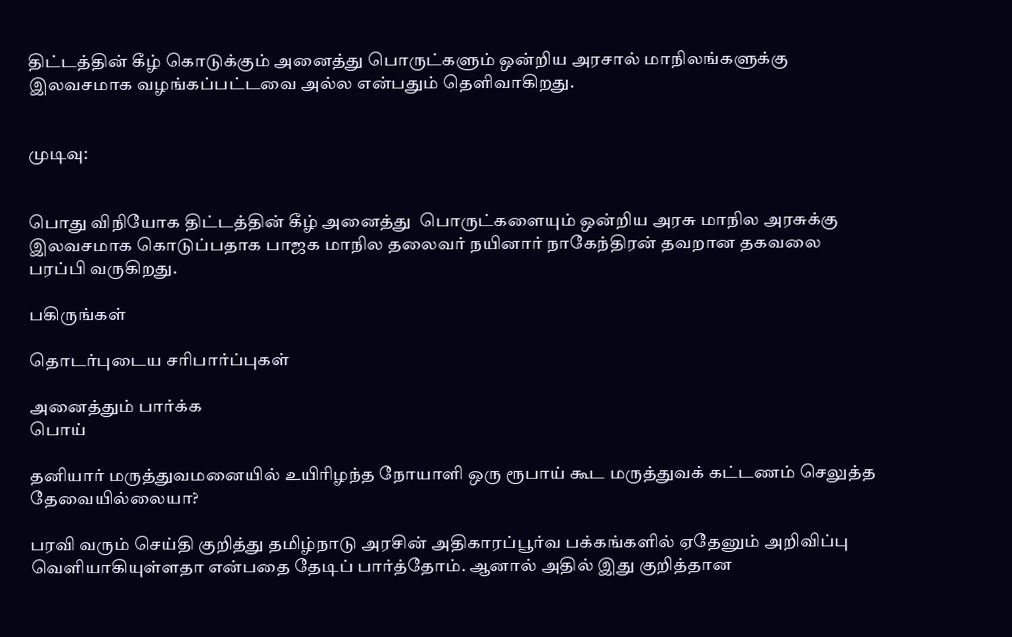திட்டத்தின் கீழ் கொடுக்கும் அனைத்து பொருட்களும் ஒன்றிய அரசால் மாநிலங்களுக்கு இலவசமாக வழங்கப்பட்டவை அல்ல என்பதும் தெளிவாகிறது.


முடிவு:


பொது விநியோக திட்டத்தின் கீழ் அனைத்து  பொருட்களையும் ஒன்றிய அரசு மாநில அரசுக்கு இலவசமாக கொடுப்பதாக பாஜக மாநில தலைவர் நயினார் நாகேந்திரன் தவறான தகவலை பரப்பி வருகிறது.

பகிருங்கள்

தொடர்புடைய சரிபார்ப்புகள்

அனைத்தும் பார்க்க
பொய்

தனியார் மருத்துவமனையில் உயிரிழந்த நோயாளி ஒரு ரூபாய் கூட மருத்துவக் கட்டணம் செலுத்த தேவையில்லையா?

பரவி வரும் செய்தி குறித்து தமிழ்நாடு அரசின் அதிகாரப்பூர்வ பக்கங்களில் ஏதேனும் அறிவிப்பு வெளியாகியுள்ளதா என்பதை தேடிப் பார்த்தோம். ஆனால் அதில் இது குறித்தான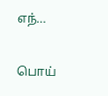எந்…

பொய்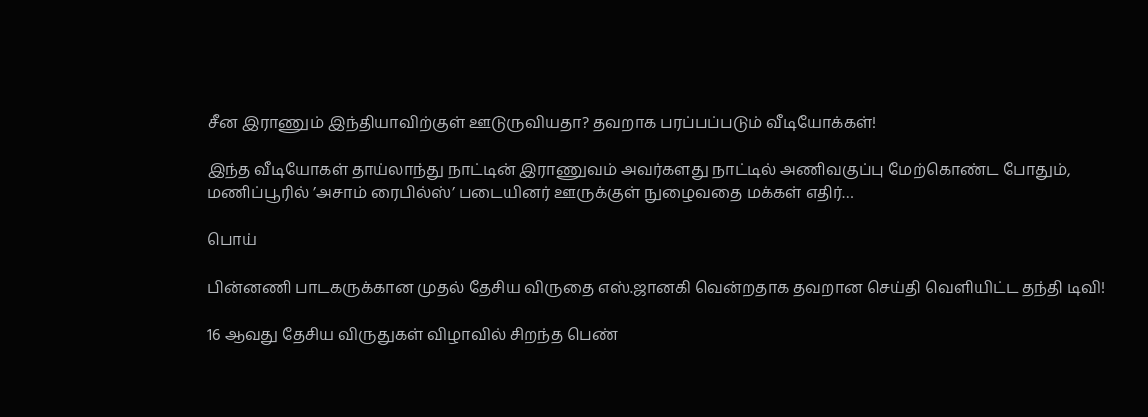சீன இராணும் இந்தியாவிற்குள் ஊடுருவியதா? தவறாக பரப்பப்படும் வீடியோக்கள்!

இந்த வீடியோகள் தாய்லாந்து நாட்டின் இராணுவம் அவர்களது நாட்டில் அணிவகுப்பு மேற்கொண்ட போதும், மணிப்பூரில் ’அசாம் ரைபில்ஸ்’ படையினர் ஊருக்குள் நுழைவதை மக்கள் எதிர்…

பொய்

பின்னணி பாடகருக்கான முதல் தேசிய விருதை எஸ்.ஜானகி வென்றதாக தவறான செய்தி வெளியிட்ட தந்தி டிவி!

16 ஆவது தேசிய விருதுகள் விழாவில் சிறந்த பெண்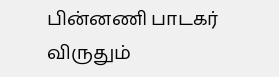பின்னணி பாடகர் விருதும்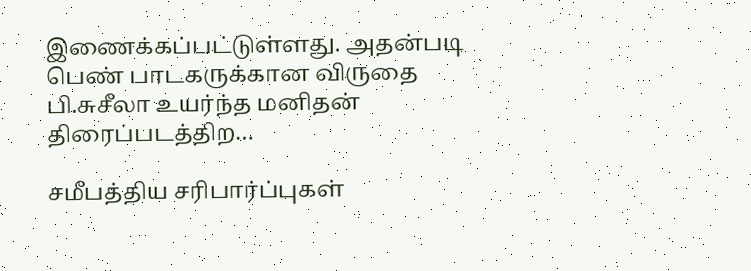இணைக்கப்பட்டுள்ளது. அதன்படி பெண் பாடகருக்கான விருதை பி.சுசீலா உயர்ந்த மனிதன் திரைப்படத்திற…

சமீபத்திய சரிபார்ப்புகள்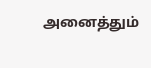அனைத்தும்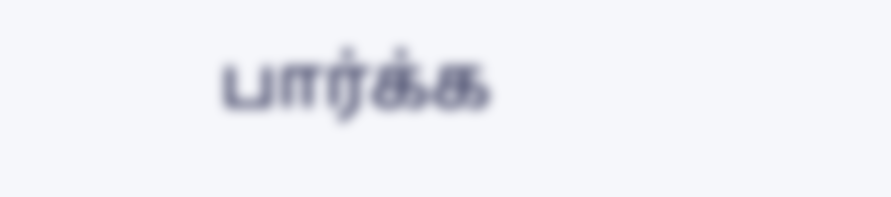பார்க்க